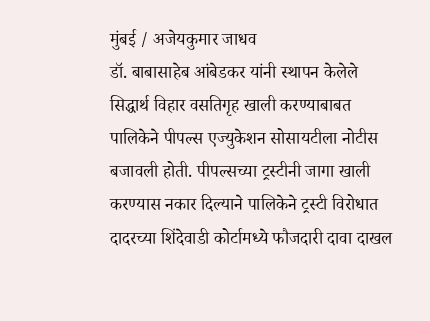मुंबई / अजेयकुमार जाधव
डॉ. बाबासाहेब आंबेडकर यांनी स्थापन केलेले सिद्धार्थ विहार वसतिगृह खाली करण्याबाबत पालिकेने पीपल्स एज्युकेशन सोसायटीला नोटीस बजावली होती. पीपल्सच्या ट्रस्टीनी जागा खाली करण्यास नकार दिल्याने पालिकेने ट्रस्टी विरोधात दादरच्या शिंदेवाडी कोर्टामध्ये फौजदारी दावा दाखल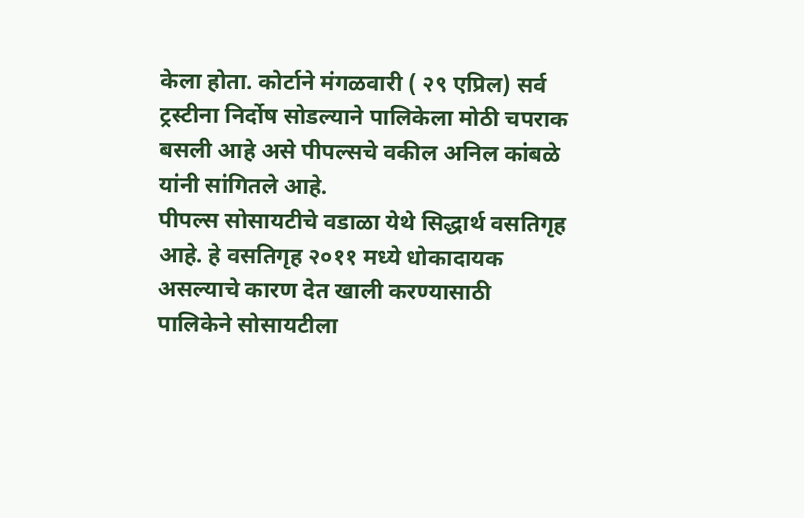केला होता. कोर्टाने मंगळवारी ( २९ एप्रिल) सर्व ट्रस्टीना निर्दोष सोडल्याने पालिकेला मोठी चपराक बसली आहे असे पीपल्सचे वकील अनिल कांबळे यांनी सांगितले आहे.
पीपल्स सोसायटीचे वडाळा येथे सिद्धार्थ वसतिगृह आहे. हे वसतिगृह २०११ मध्ये धोकादायक असल्याचे कारण देत खाली करण्यासाठी पालिकेने सोसायटीला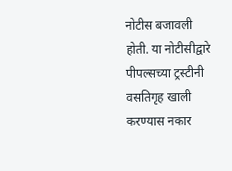नोटीस बजावली होती. या नोटीसीद्वारे पीपल्सच्या ट्रस्टीनी वसतिगृह खाली करण्यास नकार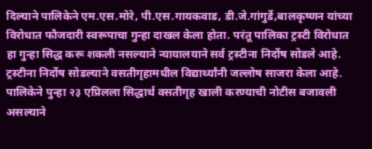दिल्याने पालिकेने एम.एस.मोरे, पी.एस.गायकवाड, डी.जे.गांगुर्डे,बालकृष्णन यांच्या विरोधात फौजदारी स्वरूपाचा गुन्हा दाखल केला होता. परंतू पालिका ट्रस्टी विरोधात हा गुन्हा सिद्ध करू शकली नसल्याने न्यायालयाने सर्व ट्रस्टीना निर्दोष सोडले आहे. ट्रस्टीना निर्दोष सोडल्याने वसतीगृहामधील विद्यार्थ्यांनी जल्लोष साजरा केला आहे.
पालिकेने पुन्हा २३ एप्रिलला सिद्धार्थ वसतीगृह खाली करण्याची नोटीस बजावली असल्याने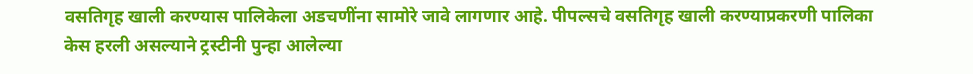वसतिगृह खाली करण्यास पालिकेला अडचणींना सामोरे जावे लागणार आहे. पीपल्सचे वसतिगृह खाली करण्याप्रकरणी पालिका केस हरली असल्याने ट्रस्टीनी पुन्हा आलेल्या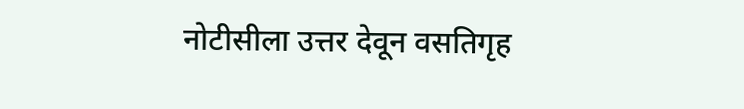नोटीसीला उत्तर देवून वसतिगृह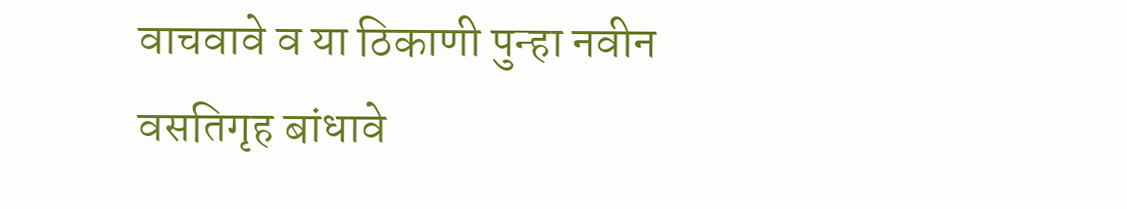वाचवावे व या ठिकाणी पुन्हा नवीन वसतिगृह बांधावे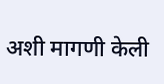अशी मागणी केली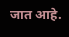जात आहे.